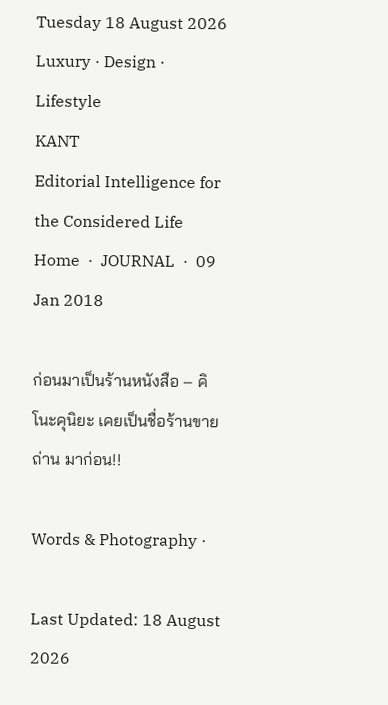Tuesday 18 August 2026
Luxury · Design · Lifestyle
KANT
Editorial Intelligence for the Considered Life
Home  ·  JOURNAL  ·  09 Jan 2018

ก่อนมาเป็นร้านหนังสือ – คิโนะคุนิยะ เคยเป็นชื่อร้านขายถ่าน มาก่อน!!

Words & Photography ·

Last Updated: 18 August 2026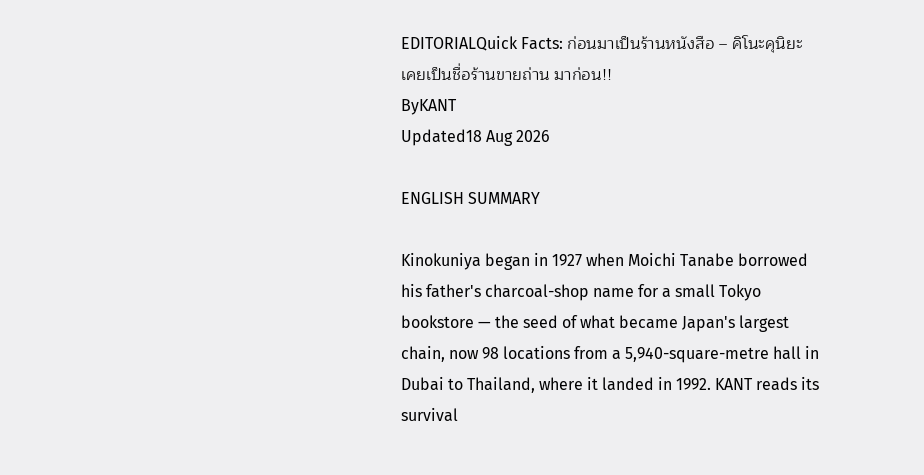EDITORIALQuick Facts: ก่อนมาเป็นร้านหนังสือ – คิโนะคุนิยะ เคยเป็นชื่อร้านขายถ่าน มาก่อน!!
ByKANT
Updated18 Aug 2026

ENGLISH SUMMARY

Kinokuniya began in 1927 when Moichi Tanabe borrowed his father's charcoal-shop name for a small Tokyo bookstore — the seed of what became Japan's largest chain, now 98 locations from a 5,940-square-metre hall in Dubai to Thailand, where it landed in 1992. KANT reads its survival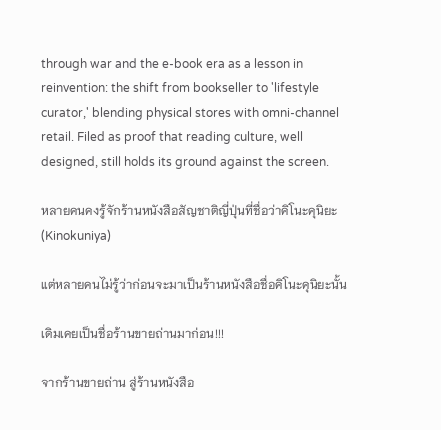through war and the e-book era as a lesson in reinvention: the shift from bookseller to 'lifestyle curator,' blending physical stores with omni-channel retail. Filed as proof that reading culture, well designed, still holds its ground against the screen.

หลายคนคงรู้จักร้านหนังสือสัญชาติญี่ปุ่นที่ชื่อว่าคิโนะคุนิยะ (Kinokuniya)

แต่หลายคนไม่รู้ว่าก่อนจะมาเป็นร้านหนังสือชื่อคิโนะคุนิยะนั้น

เดิมเคยเป็นชื่อร้านขายถ่านมาก่อน!!!

จากร้านขายถ่าน สู่ร้านหนังสือ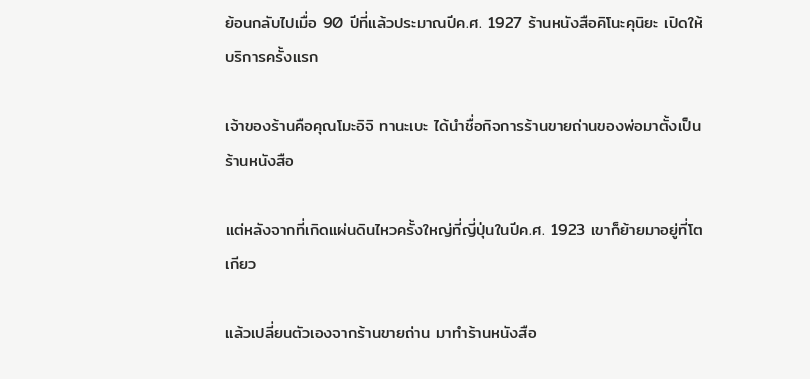ย้อนกลับไปเมื่อ 90 ปีที่แล้วประมาณปีค.ศ. 1927 ร้านหนังสือคิโนะคุนิยะ เปิดให้บริการครั้งแรก

เจ้าของร้านคือคุณโมะอิจิ ทานะเบะ ได้นำชื่อกิจการร้านขายถ่านของพ่อมาตั้งเป็นร้านหนังสือ

แต่หลังจากที่เกิดแผ่นดินไหวครั้งใหญ่ที่ญี่ปุ่นในปีค.ศ. 1923 เขาก็ย้ายมาอยู่ที่โตเกียว

แล้วเปลี่ยนตัวเองจากร้านขายถ่าน มาทำร้านหนังสือ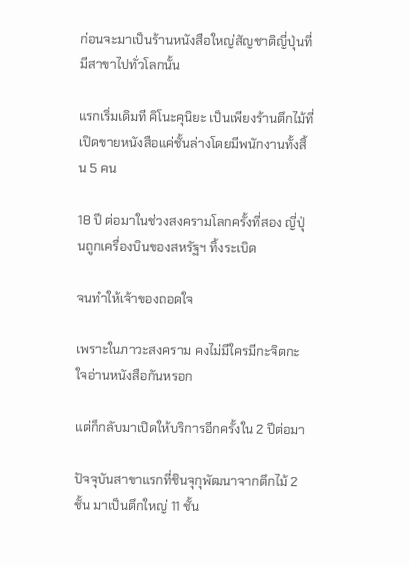ก่อนจะมาเป็นร้านหนังสือใหญ่สัญชาติญี่ปุ่นที่มีสาขาไปทั่วโลกนั้น

แรกเริ่มเดิมที คิโนะคุนิยะ เป็นเพียงร้านตึกไม้ที่เปิดขายหนังสือแค่ชั้นล่างโดยมีพนักงานทั้งสิ้น 5 คน

18 ปี ต่อมาในช่วงสงครามโลกครั้งที่สอง ญี่ปุ่นถูกเครื่องบินของสหรัฐฯ ทิ้งระเบิด

จนทำให้เจ้าของถอดใจ

เพราะในภาวะสงคราม คงไม่มีใครมีกะจิตกะใจอ่านหนังสือกันหรอก

แต่ก็กลับมาเปิดให้บริการอีกครั้งใน 2 ปีต่อมา

ปัจจุบันสาขาแรกที่ชินจุกุพัฒนาจากตึกไม้ 2 ชั้น มาเป็นตึกใหญ่ 11 ชั้น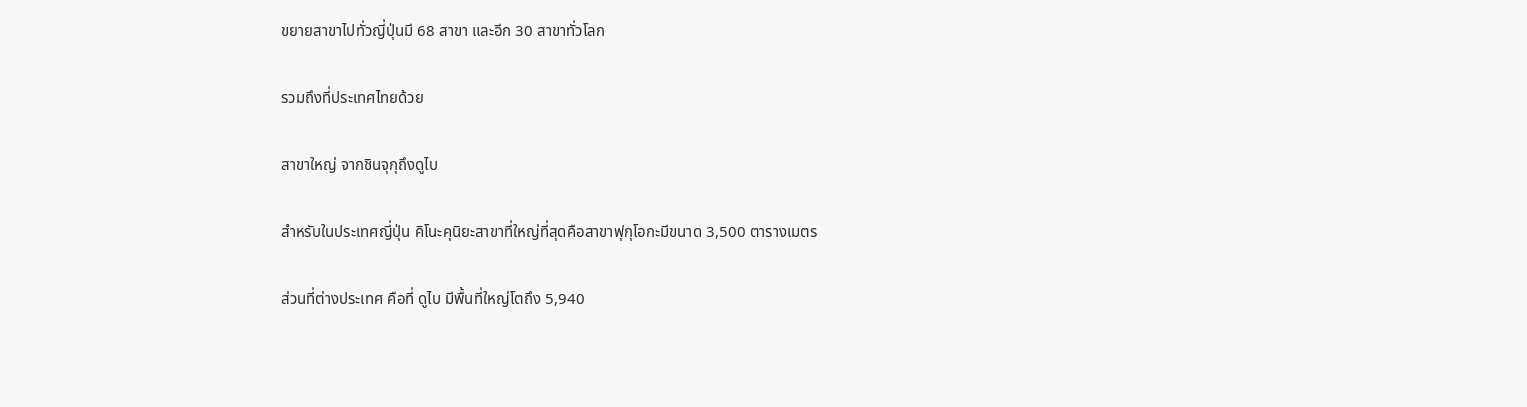ขยายสาขาไปทั่วญี่ปุ่นมี 68 สาขา และอีก 30 สาขาทั่วโลก

รวมถึงที่ประเทศไทยด้วย

สาขาใหญ่ จากชินจุกุถึงดูไบ

สำหรับในประเทศญี่ปุ่น คิโนะคุนิยะสาขาที่ใหญ่ที่สุดคือสาขาฟุกุโอกะมีขนาด 3,500 ตารางเมตร

ส่วนที่ต่างประเทศ คือที่ ดูไบ มีพื้นที่ใหญ่โตถึง 5,940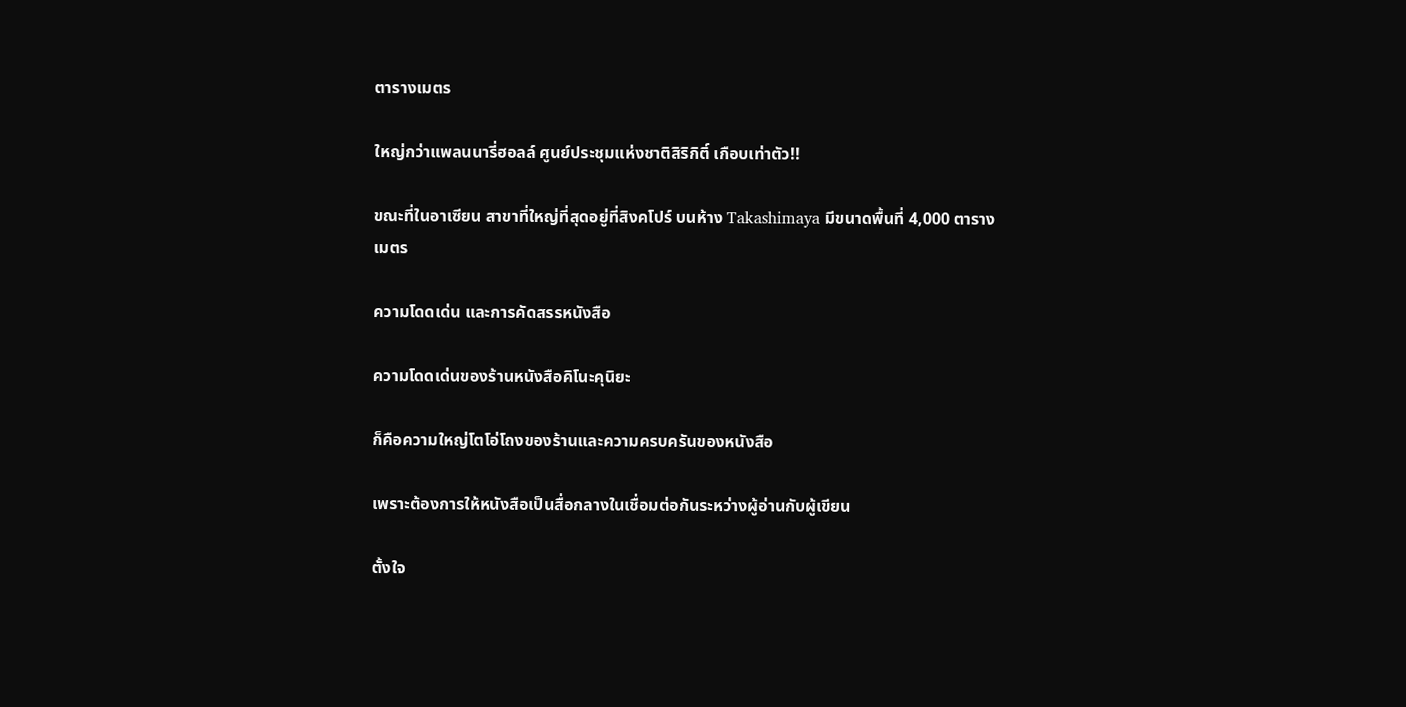ตารางเมตร

ใหญ่กว่าแพลนนารี่ฮอลล์ ศูนย์ประชุมแห่งชาติสิริกิติ์ เกือบเท่าตัว!!

ขณะที่ในอาเซียน สาขาที่ใหญ่ที่สุดอยู่ที่สิงคโปร์ บนห้าง Takashimaya มีขนาดพื้นที่ 4,000 ตารางเมตร

ความโดดเด่น และการคัดสรรหนังสือ

ความโดดเด่นของร้านหนังสือคิโนะคุนิยะ

ก็คือความใหญ่โตโอ่โถงของร้านและความครบครันของหนังสือ

เพราะต้องการให้หนังสือเป็นสื่อกลางในเชื่อมต่อกันระหว่างผู้อ่านกับผู้เขียน

ตั้งใจ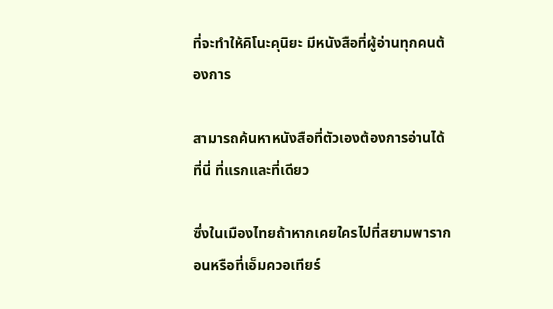ที่จะทำให้คิโนะคุนิยะ มีหนังสือที่ผู้อ่านทุกคนต้องการ

สามารถค้นหาหนังสือที่ตัวเองต้องการอ่านได้ที่นี่ ที่แรกและที่เดียว

ซึ่งในเมืองไทยถ้าหากเคยใครไปที่สยามพารากอนหรือที่เอ็มควอเทียร์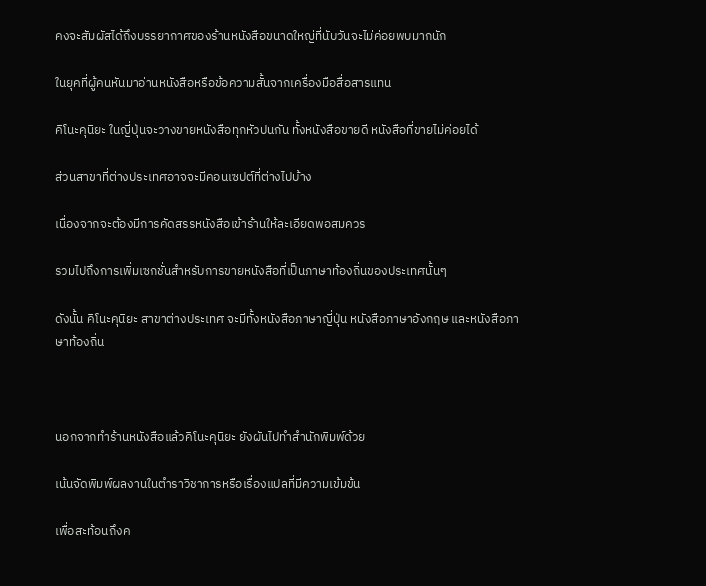คงจะสัมผัสได้ถึงบรรยากาศของร้านหนังสือขนาดใหญ่ที่นับวันจะไม่ค่อยพบมากนัก

ในยุคที่ผู้คนหันมาอ่านหนังสือหรือข้อความสั้นจากเครื่องมือสื่อสารแทน

คิโนะคุนิยะ ในญี่ปุ่นจะวางขายหนังสือทุกหัวปนกัน ทั้งหนังสือขายดี หนังสือที่ขายไม่ค่อยได้

ส่วนสาขาที่ต่างประเทศอาจจะมีคอนเซปต์ที่ต่างไปบ้าง

เนื่องจากจะต้องมีการคัดสรรหนังสือเข้าร้านให้ละเอียดพอสมควร

รวมไปถึงการเพิ่มเซกชั่นสำหรับการขายหนังสือที่เป็นภาษาท้องถิ่นของประเทศนั้นๆ

ดังนั้น คิโนะคุนิยะ สาขาต่างประเทศ จะมีทั้งหนังสือภาษาญี่ปุ่น หนังสือภาษาอังกฤษ และหนังสือภาษาท้องถิ่น



นอกจากทำร้านหนังสือแล้วคิโนะคุนิยะ ยังผันไปทำสำนักพิมพ์ด้วย

เน้นจัดพิมพ์ผลงานในตำราวิชาการหรือเรื่องแปลที่มีความเข้มข้น

เพื่อสะท้อนถึงค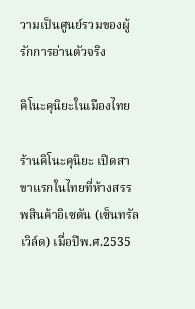วามเป็นศูนย์รวมของผู้รักการอ่านตัวจริง

คิโนะคุนิยะในเมืองไทย

ร้านคิโนะคุนิยะ เปิดสาขาแรกในไทยที่ห้างสรรพสินค้าอิเซตัน (เซ็นทรัลเวิล์ด) เมื่อปีพ.ศ.2535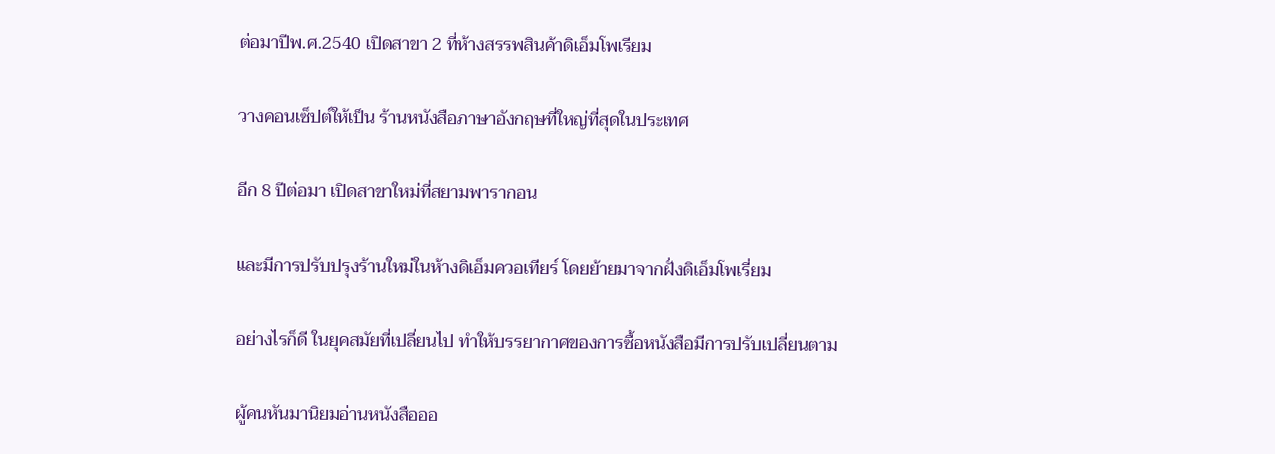ต่อมาปีพ.ศ.2540 เปิดสาขา 2 ที่ห้างสรรพสินค้าดิเอ็มโพเรียม

วางคอนเซ็ปต์ให้เป็น ร้านหนังสือภาษาอังกฤษที่ใหญ่ที่สุดในประเทศ

อีก 8 ปีต่อมา เปิดสาขาใหม่ที่สยามพารากอน

และมีการปรับปรุงร้านใหม่ในห้างดิเอ็มควอเทียร์ โดยย้ายมาจากฝั่งดิเอ็มโพเรี่ยม

อย่างไรก็ดี ในยุคสมัยที่เปลี่ยนไป ทำให้บรรยากาศของการซื้อหนังสือมีการปรับเปลี่ยนตาม

ผู้คนหันมานิยมอ่านหนังสือออ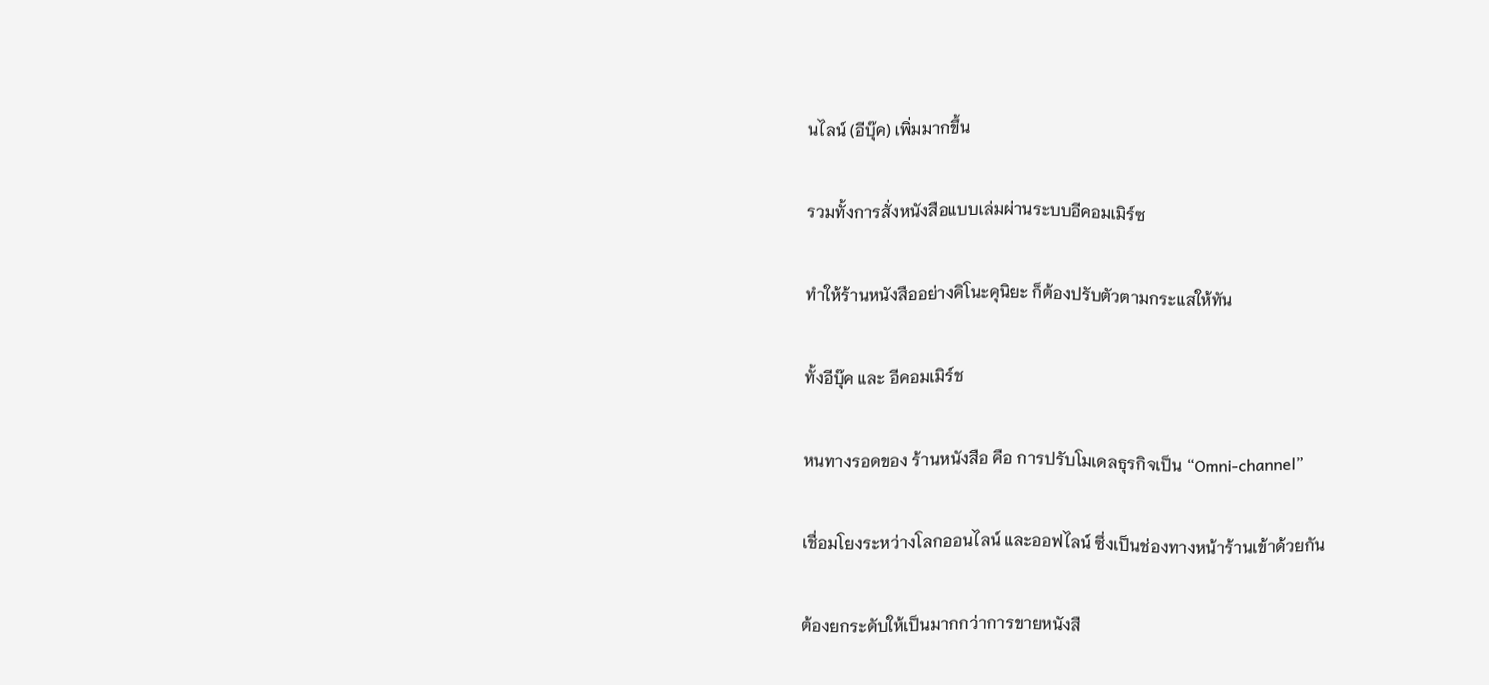นไลน์ (อีบุ๊ค) เพิ่มมากขึ้น

รวมทั้งการสั่งหนังสือแบบเล่มผ่านระบบอีคอมเมิร์ซ

ทำให้ร้านหนังสืออย่างคิโนะคุนิยะ ก็ต้องปรับตัวตามกระแสให้ทัน

ทั้งอีบุ๊ค และ อีคอมเมิร์ช

หนทางรอดของ ร้านหนังสือ คือ การปรับโมเดลธุรกิจเป็น “Omni-channel”

เชื่อมโยงระหว่างโลกออนไลน์ และออฟไลน์ ซึ่งเป็นช่องทางหน้าร้านเข้าด้วยกัน

ต้องยกระดับให้เป็นมากกว่าการขายหนังสื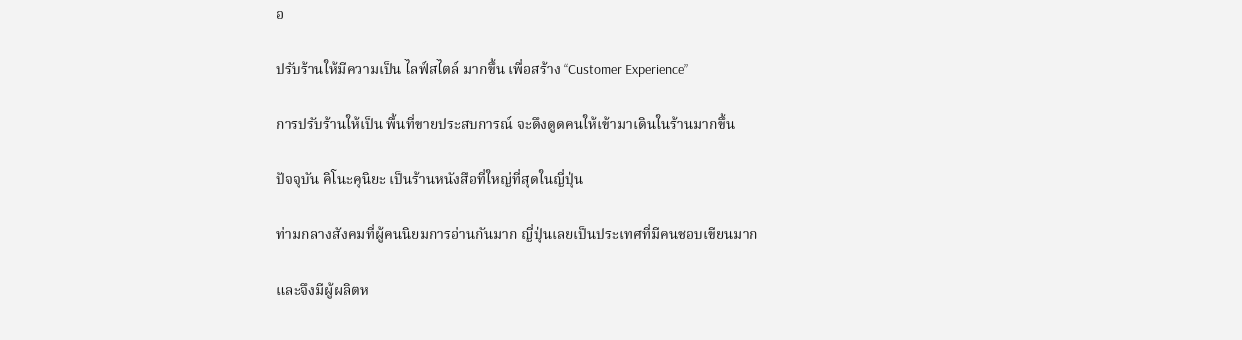อ

ปรับร้านให้มีความเป็น ไลฟ์สไตล์ มากขึ้น เพื่อสร้าง “Customer Experience”

การปรับร้านให้เป็น พื้นที่ขายประสบการณ์ จะดึงดูดคนให้เข้ามาเดินในร้านมากขึ้น

ปัจจุบัน คิโนะคุนิยะ เป็นร้านหนังสือที่ใหญ่ที่สุดในญี่ปุ่น

ท่ามกลางสังคมที่ผู้คนนิยมการอ่านกันมาก ญี่ปุ่นเลยเป็นประเทศที่มีคนชอบเขียนมาก

และจึงมีผู้ผลิตห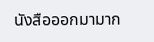นังสือออกมามาก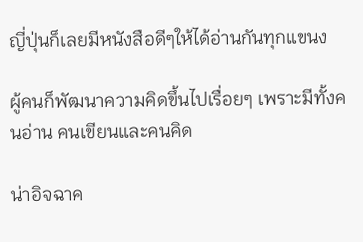ญี่ปุ่นก็เลยมีหนังสือดีๆให้ได้อ่านกันทุกแขนง

ผู้คนก็พัฒนาความคิดขึ้นไปเรื่อยๆ เพราะมีทั้งคนอ่าน คนเขียนและคนคิด

น่าอิจฉาค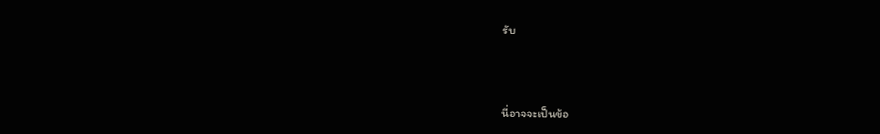รับ



นี่อาจจะเป็นข้อ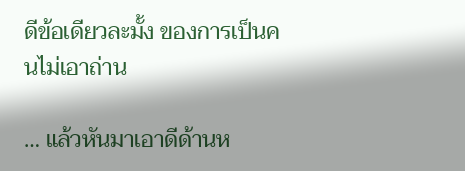ดีข้อเดียวละมั้ง ของการเป็นคนไม่เอาถ่าน

… แล้วหันมาเอาดีด้านห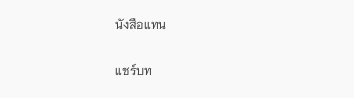นังสือแทน

แชร์บท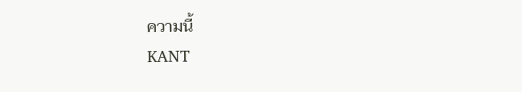ความนี้
KANT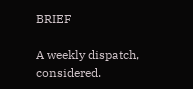BRIEF

A weekly dispatch, considered.